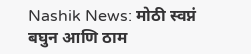Nashik News: मोठी स्वप्नं बघुन आणि ठाम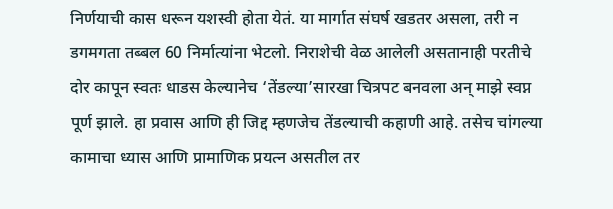निर्णयाची कास धरून यशस्वी होता येतं. या मार्गात संघर्ष खडतर असला, तरी न डगमगता तब्बल 60 निर्मात्यांना भेटलो. निराशेची वेळ आलेली असतानाही परतीचे दोर कापून स्वतः धाडस केल्यानेच ‘तेंडल्या’सारखा चित्रपट बनवला अन् माझे स्वप्न पूर्ण झाले. हा प्रवास आणि ही जिद्द म्हणजेच तेंडल्याची कहाणी आहे. तसेच चांगल्या कामाचा ध्यास आणि प्रामाणिक प्रयत्न असतील तर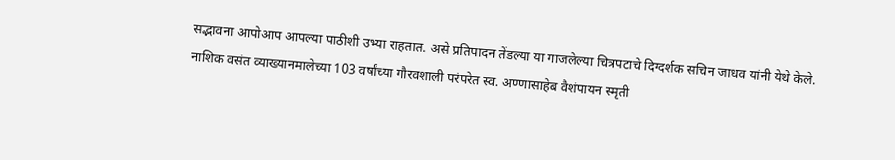सद्भावना आपोआप आपल्या पाठीशी उभ्या राहतात. असे प्रतिपादन तेंडल्या या गाजलेल्या चित्रपटाचे दिग्दर्शक सचिन जाधव यांनी येथे केले.
नाशिक वसंत व्याख्यानमालेच्या 103 वर्षांच्या गौरवशाली परंपरेत स्व. अण्णासाहेब वैशंपायन स्मृती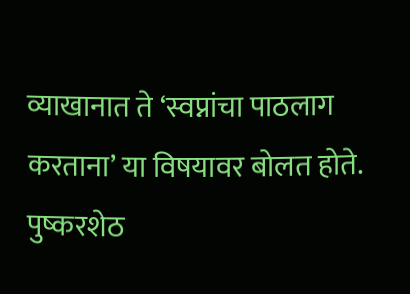व्याखानात ते ‘स्वप्नांचा पाठलाग करताना’ या विषयावर बोलत होते. पुष्करशेठ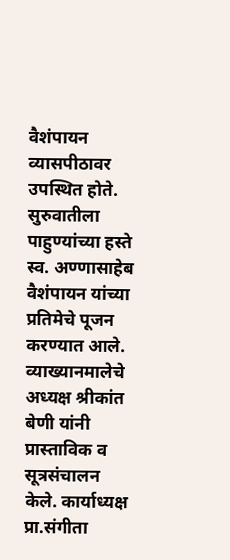वैशंपायन व्यासपीठावर उपस्थित होते. सुरुवातीला पाहुण्यांच्या हस्ते स्व. अण्णासाहेब वैशंपायन यांच्या प्रतिमेचे पूजन करण्यात आले. व्याख्यानमालेचे अध्यक्ष श्रीकांत बेणी यांनी प्रास्ताविक व सूत्रसंचालन केले. कार्याध्यक्ष प्रा.संगीता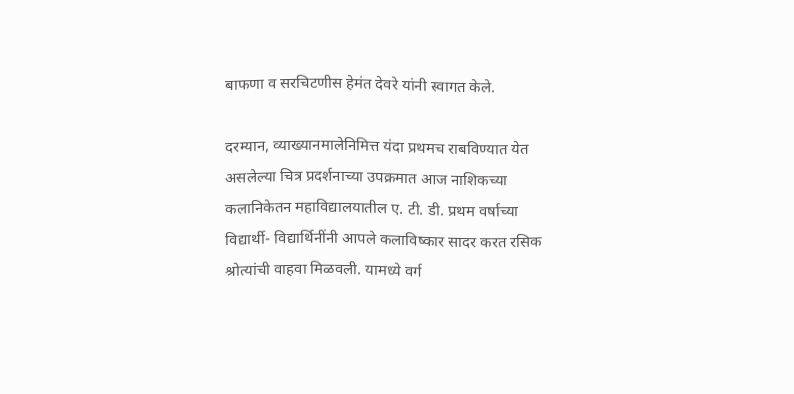बाफणा व सरचिटणीस हेमंत देवरे यांनी स्वागत केले.

दरम्यान, व्याख्यानमालेनिमित्त यंदा प्रथमच राबविण्यात येत असलेल्या चित्र प्रदर्शनाच्या उपक्रमात आज नाशिकच्या कलानिकेतन महाविद्यालयातील ए. टी. डी. प्रथम वर्षाच्या विद्यार्थी- विद्यार्थिनींनी आपले कलाविष्कार सादर करत रसिक श्रोत्यांची वाहवा मिळवली. यामध्ये वर्ग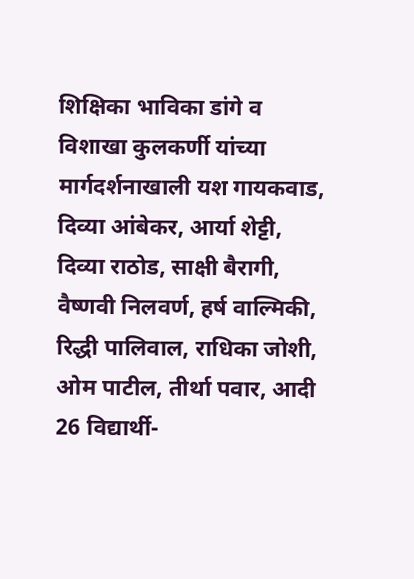शिक्षिका भाविका डांगे व विशाखा कुलकर्णी यांच्या मार्गदर्शनाखाली यश गायकवाड, दिव्या आंबेकर, आर्या शेट्टी, दिव्या राठोड, साक्षी बैरागी, वैष्णवी निलवर्ण, हर्ष वाल्मिकी, रिद्धी पालिवाल, राधिका जोशी, ओम पाटील, तीर्था पवार, आदी 26 विद्यार्थी-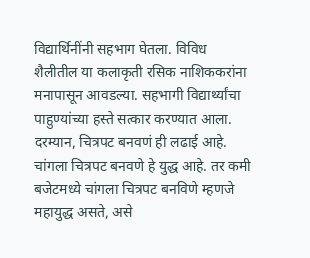विद्यार्थिनींनी सहभाग घेतला. विविध शैलीतील या कलाकृती रसिक नाशिककरांना मनापासून आवडल्या. सहभागी विद्यार्थ्यांचा पाहुण्यांच्या हस्ते सत्कार करण्यात आला.
दरम्यान, चित्रपट बनवणं ही लढाई आहे. चांगला चित्रपट बनवणे हे युद्ध आहे. तर कमी बजेटमध्ये चांगला चित्रपट बनविणे म्हणजे महायुद्ध असते, असे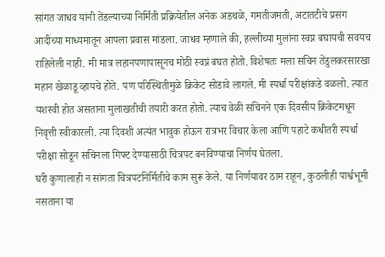सांगत जाधव यांनी तेंडल्याच्या निर्मिती प्रक्रियेतील अनेक अडथळे, गमतीजमती, अटातटीचे प्रसंग आदींच्या माध्यमातून आपला प्रवास मांडला. जाधव म्हणाले की, हल्लीच्या मुलांना स्वप्न बघायची सवयच राहिलेली नाही. मी मात्र लहानपणापासूनच मोठी स्वप्नं बघत होतो. विशेषतः मला सचिन तेंडुलकरसारखा महान खेळाडू व्हायचे होते. पण परिस्थितीमुळे क्रिकेट सोडावे लागले. मी स्पर्धा परीक्षांकडे वळलो. त्यात यशस्वी होत असताना मुलाखतीची तयारी करत होतो. त्याच वेळी सचिनने एक दिवसीय क्रिकेटमधून निवृत्ती स्वीकारली. त्या दिवशी अत्यंत भावुक होऊन रात्रभर विचार केला आणि पहाटे कधीतरी स्पर्धा परीक्षा सोडून सचिनला गिफ्ट देण्यासाठी चित्रपट बनविण्याचा निर्णय घेतला.
घरी कुणालाही न सांगता चित्रपटनिर्मितीचे काम सुरू केले. या निर्णयावर ठाम राहून, कुठलीही पार्श्वभूमी नसताना या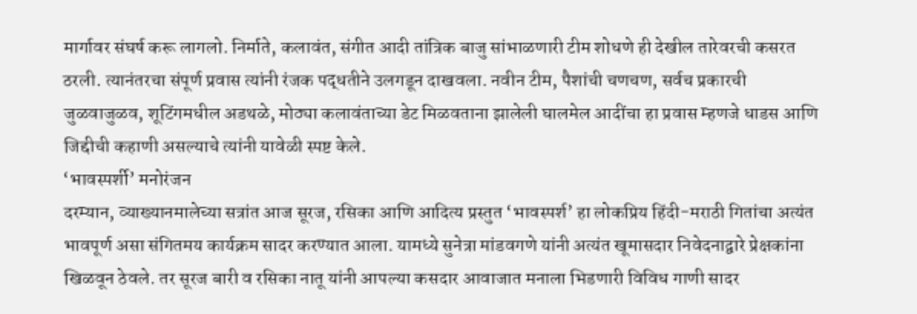मार्गावर संघर्ष करू लागलो. निर्माते, कलावंत, संगीत आदी तांत्रिक बाजु सांभाळणारी टीम शोधणे ही देखील तारेवरची कसरत ठरली. त्यानंतरचा संपूर्ण प्रवास त्यांनी रंजक पद्धतीने उलगडून दाखवला. नवीन टीम, पैशांची चणचण, सर्वच प्रकारची जुळवाजुळव, शूटिंगमधील अडथळे, मोठ्या कलावंताच्या डेट मिळवताना झालेली घालमेल आदींचा हा प्रवास म्हणजे धाडस आणि जिद्दीची कहाणी असल्याचे त्यांनी यावेळी स्पष्ट केले.
‘भावस्पर्शी’ मनोरंजन
दरम्यान, व्याख्यानमालेच्या सत्रांत आज सूरज, रसिका आणि आदित्य प्रस्तुत ‘भावस्पर्श’ हा लोकप्रिय हिंदी-मराठी गितांचा अत्यंत भावपूर्ण असा संगितमय कार्यक्रम सादर करण्यात आला. यामध्ये सुनेत्रा मांडवगणे यांनी अत्यंत खूमासदार निवेदनाद्वारे प्रेक्षकांना खिळवून ठेवले. तर सूरज बारी व रसिका नातू यांनी आपल्या कसदार आवाजात मनाला भिडणारी विविध गाणी सादर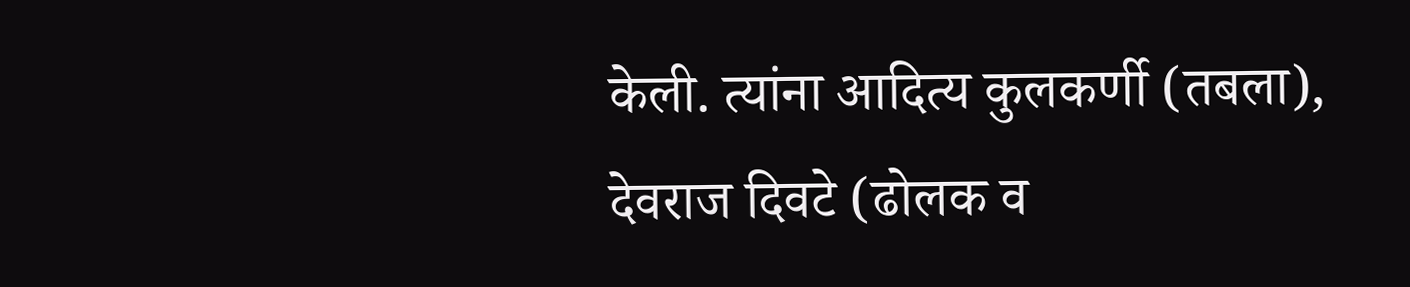केली. त्यांना आदित्य कुलकर्णी (तबला), देवराज दिवटे (ढोलक व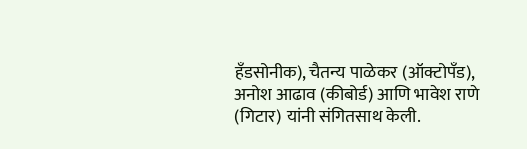हँडसोनीक), चैतन्य पाळेकर (ऑक्टोपँड), अनोश आढाव (कीबोर्ड) आणि भावेश राणे (गिटार) यांनी संगितसाथ केली.